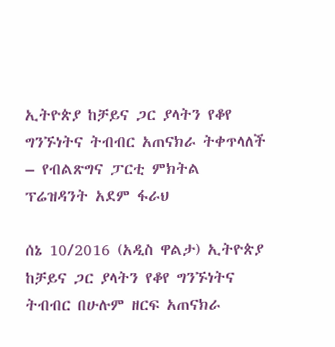ኢትዮጵያ ከቻይና ጋር ያላትን የቆየ ግንኙነትና ትብብር አጠናክራ ትቀጥላለች – የብልጽግና ፓርቲ ምክትል ፕሬዝዳንት አደም ፋራህ

ሰኔ 10/2016 (አዲስ ዋልታ) ኢትዮጵያ ከቻይና ጋር ያላትን የቆየ ግንኙነትና ትብብር በሁሉም ዘርፍ አጠናክራ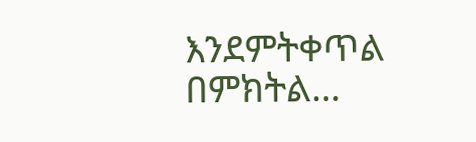እንደምትቀጥል በምክትል…